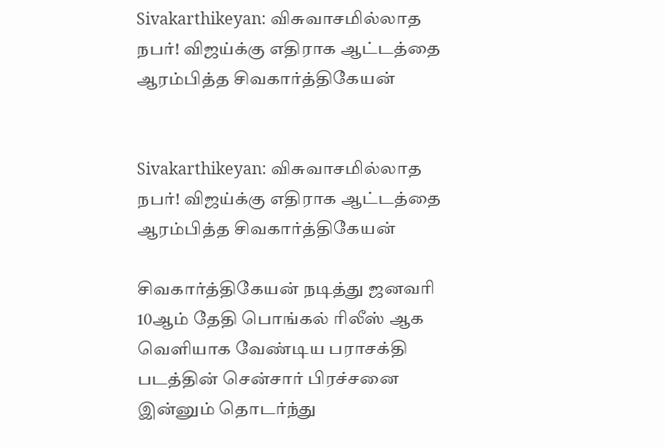Sivakarthikeyan: விசுவாசமில்லாத நபர்! விஜய்க்கு எதிராக ஆட்டத்தை ஆரம்பித்த சிவகார்த்திகேயன்


Sivakarthikeyan: விசுவாசமில்லாத நபர்! விஜய்க்கு எதிராக ஆட்டத்தை ஆரம்பித்த சிவகார்த்திகேயன்

சிவகார்த்திகேயன் நடித்து ஜனவரி 10ஆம் தேதி பொங்கல் ரிலீஸ் ஆக வெளியாக வேண்டிய பராசக்தி படத்தின் சென்சார் பிரச்சனை இன்னும் தொடர்ந்து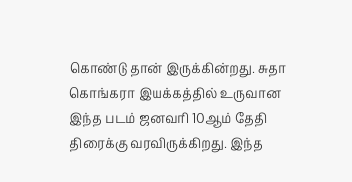கொண்டு தான் இருக்கின்றது. சுதா கொங்கரா இயக்கத்தில் உருவான இந்த படம் ஜனவரி 10ஆம் தேதி திரைக்கு வரவிருக்கிறது. இந்த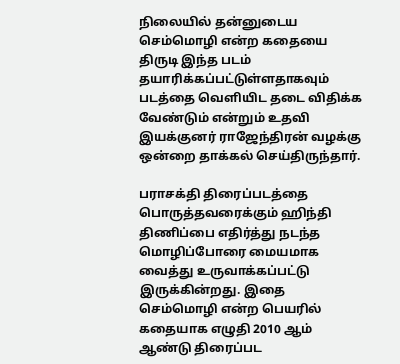நிலையில் தன்னுடைய செம்மொழி என்ற கதையை திருடி இந்த படம் தயாரிக்கப்பட்டுள்ளதாகவும் படத்தை வெளியிட தடை விதிக்க வேண்டும் என்றும் உதவி இயக்குனர் ராஜேந்திரன் வழக்கு ஒன்றை தாக்கல் செய்திருந்தார்.

பராசக்தி திரைப்படத்தை பொருத்தவரைக்கும் ஹிந்தி திணிப்பை எதிர்த்து நடந்த மொழிப்போரை மையமாக வைத்து உருவாக்கப்பட்டு இருக்கின்றது. இதை செம்மொழி என்ற பெயரில் கதையாக எழுதி 2010 ஆம் ஆண்டு திரைப்பட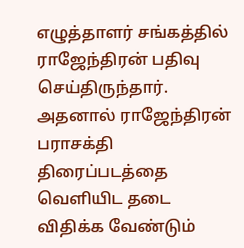எழுத்தாளர் சங்கத்தில் ராஜேந்திரன் பதிவு செய்திருந்தார். அதனால் ராஜேந்திரன் பராசக்தி திரைப்படத்தை வெளியிட தடை விதிக்க வேண்டும்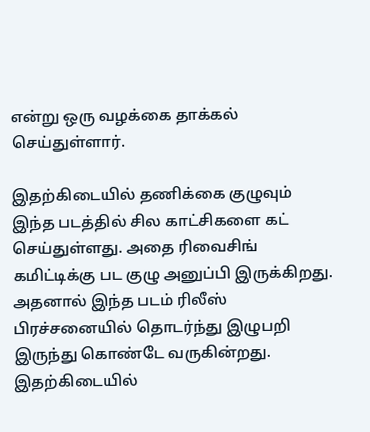என்று ஒரு வழக்கை தாக்கல் செய்துள்ளார்.

இதற்கிடையில் தணிக்கை குழுவும் இந்த படத்தில் சில காட்சிகளை கட் செய்துள்ளது. அதை ரிவைசிங் கமிட்டிக்கு பட குழு அனுப்பி இருக்கிறது. அதனால் இந்த படம் ரிலீஸ் பிரச்சனையில் தொடர்ந்து இழுபறி இருந்து கொண்டே வருகின்றது. இதற்கிடையில்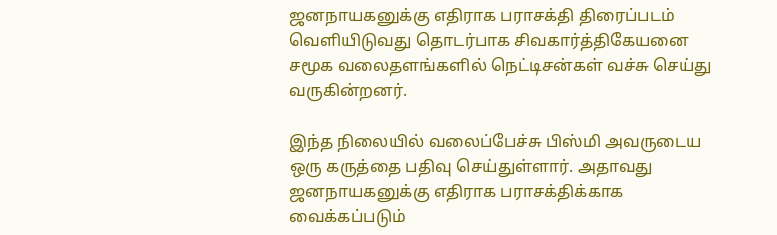ஜனநாயகனுக்கு எதிராக பராசக்தி திரைப்படம் வெளியிடுவது தொடர்பாக சிவகார்த்திகேயனை சமூக வலைதளங்களில் நெட்டிசன்கள் வச்சு செய்து வருகின்றனர்.

இந்த நிலையில் வலைப்பேச்சு பிஸ்மி அவருடைய ஒரு கருத்தை பதிவு செய்துள்ளார். அதாவது ஜனநாயகனுக்கு எதிராக பராசக்திக்காக வைக்கப்படும்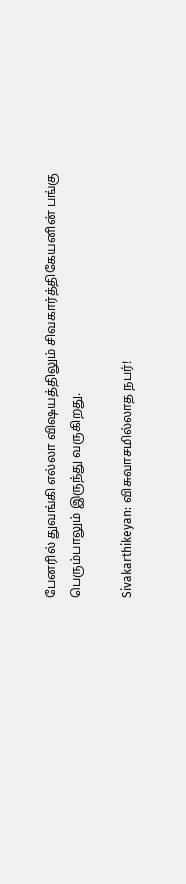பேனரில் துவங்கி எல்லா விஷயத்திலும் சிவகார்த்திகேயனின் பங்கு பெரும்பாலும் இருந்து வருகிறது.

Sivakarthikeyan: விசுவாசமில்லாத நபர்!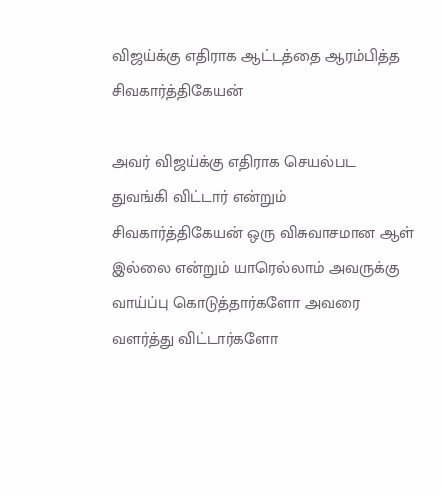விஜய்க்கு எதிராக ஆட்டத்தை ஆரம்பித்த சிவகார்த்திகேயன்

அவர் விஜய்க்கு எதிராக செயல்பட துவங்கி விட்டார் என்றும் சிவகார்த்திகேயன் ஒரு விசுவாசமான ஆள் இல்லை என்றும் யாரெல்லாம் அவருக்கு வாய்ப்பு கொடுத்தார்களோ அவரை வளர்த்து விட்டார்களோ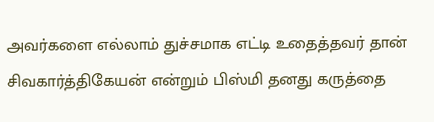அவர்களை எல்லாம் துச்சமாக எட்டி உதைத்தவர் தான் சிவகார்த்திகேயன் என்றும் பிஸ்மி தனது கருத்தை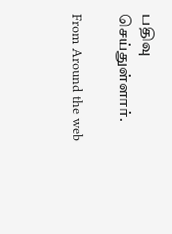பதிவு செய்துள்ளார்.

From Around the web